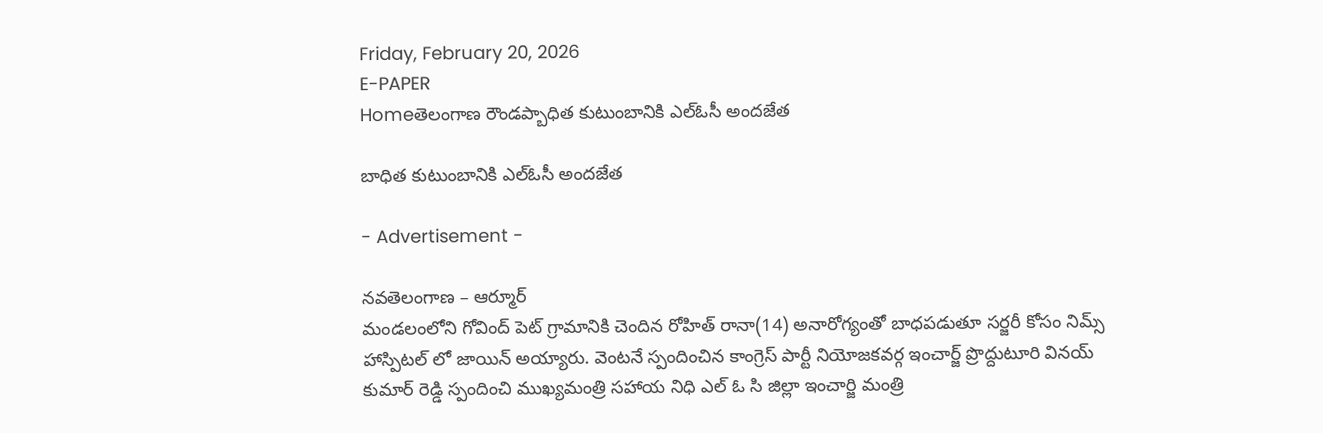Friday, February 20, 2026
E-PAPER
Homeతెలంగాణ రౌండప్బాధిత కుటుంబానికి ఎల్ఓసీ అందజేత

బాధిత కుటుంబానికి ఎల్ఓసీ అందజేత

- Advertisement -

నవతెలంగాణ – ఆర్మూర్
మండలంలోని గోవింద్ పెట్ గ్రామానికి చెందిన రోహిత్ రానా(14) అనారోగ్యంతో బాధపడుతూ సర్జరీ కోసం నిమ్స్ హాస్పిటల్ లో జాయిన్ అయ్యారు. వెంటనే స్పందించిన కాంగ్రెస్ పార్టీ నియోజకవర్గ ఇంచార్జ్ ప్రొద్దుటూరి వినయ్ కుమార్ రెడ్డి స్పందించి ముఖ్యమంత్రి సహాయ నిధి ఎల్ ఓ సి జిల్లా ఇంచార్జి మంత్రి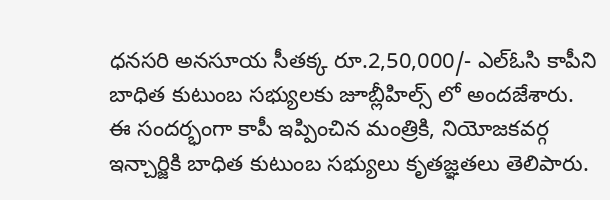ధనసరి అనసూయ సీతక్క రూ.2,50,000/- ఎల్ఓసి కాపీని బాధిత కుటుంబ సభ్యులకు జూబ్లీహిల్స్ లో అందజేశారు. ఈ సందర్భంగా కాపీ ఇప్పించిన మంత్రికి, నియోజకవర్గ ఇన్చార్జికి బాధిత కుటుంబ సభ్యులు కృతజ్ఞతలు తెలిపారు.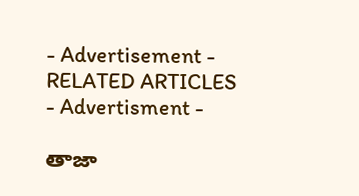- Advertisement -
RELATED ARTICLES
- Advertisment -

తాజా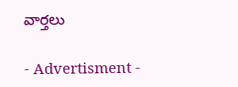వార్తలు

- Advertisment -